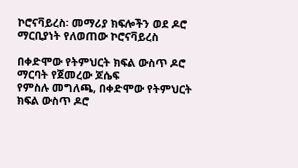ኮሮናቫይረስ፡ መማሪያ ክፍሎችን ወደ ዶሮ ማርቢያነት የለወጠው ኮሮናቫይረስ

በቀድሞው የትምህርት ክፍል ውስጥ ዶሮ ማርባት የጀመረው ጆሴፍ
የምስሉ መግለጫ, በቀድሞው የትምህርት ክፍል ውስጥ ዶሮ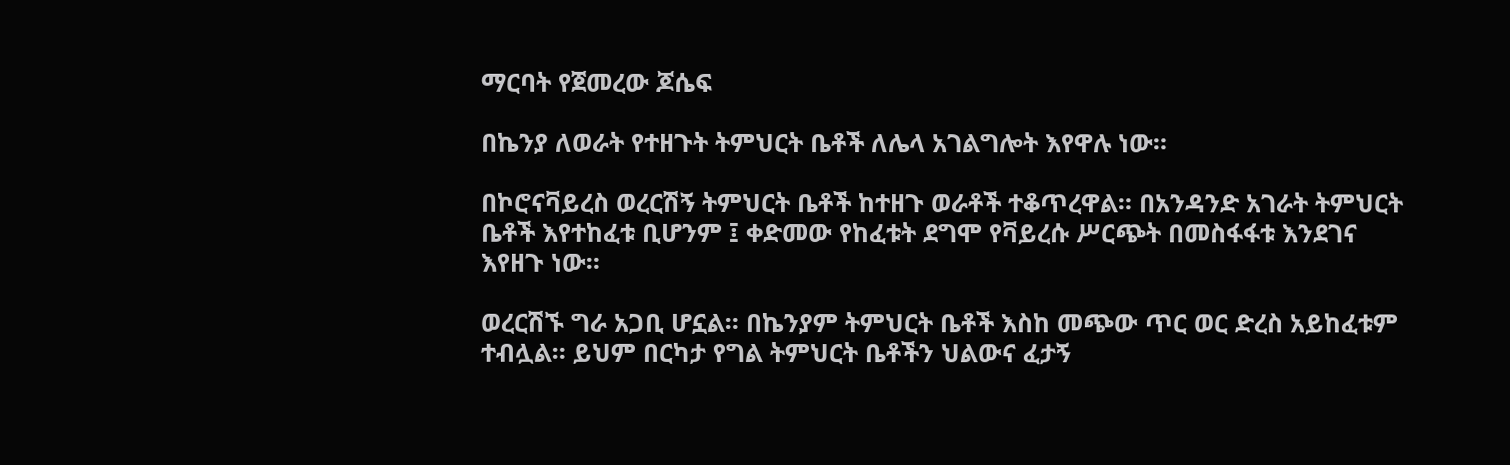ማርባት የጀመረው ጆሴፍ

በኬንያ ለወራት የተዘጉት ትምህርት ቤቶች ለሌላ አገልግሎት እየዋሉ ነው።

በኮሮናቫይረስ ወረርሽኝ ትምህርት ቤቶች ከተዘጉ ወራቶች ተቆጥረዋል። በአንዳንድ አገራት ትምህርት ቤቶች እየተከፈቱ ቢሆንም ፤ ቀድመው የከፈቱት ደግሞ የቫይረሱ ሥርጭት በመስፋፋቱ እንደገና እየዘጉ ነው።

ወረርሽኙ ግራ አጋቢ ሆኗል። በኬንያም ትምህርት ቤቶች እስከ መጭው ጥር ወር ድረስ አይከፈቱም ተብሏል። ይህም በርካታ የግል ትምህርት ቤቶችን ህልውና ፈታኝ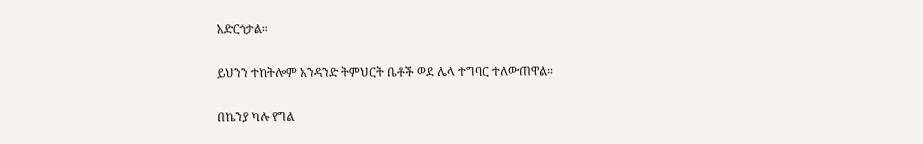አድርጎታል።

ይህንን ተከትሎም አንዳንድ ትምህርት ቤቶች ወደ ሌላ ተግባር ተለውጠዋል።

በኬንያ ካሉ የግል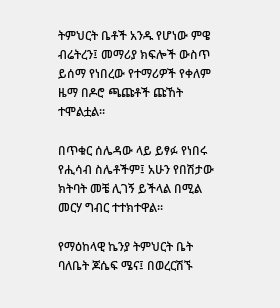ትምህርት ቤቶች አንዱ የሆነው ምዌ ብሬትረን፤ መማሪያ ክፍሎች ውስጥ ይሰማ የነበረው የተማሪዎች የቀለም ዜማ በዶሮ ጫጩቶች ጩኸት ተሞልቷል።

በጥቁር ሰሌዳው ላይ ይፃፉ የነበሩ የሒሳብ ስሌቶችም፤ አሁን የበሽታው ክትባት መቼ ሊገኝ ይችላል በሚል መርሃ ግብር ተተክተዋል።

የማዕከላዊ ኬንያ ትምህርት ቤት ባለቤት ጆሴፍ ሜና፤ በወረርሽኙ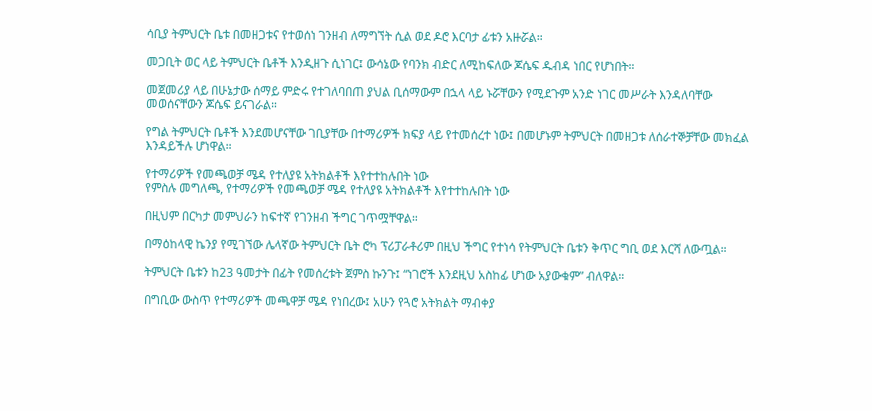ሳቢያ ትምህርት ቤቱ በመዘጋቱና የተወሰነ ገንዘብ ለማግኘት ሲል ወደ ዶሮ እርባታ ፊቱን አዙሯል።

መጋቢት ወር ላይ ትምህርት ቤቶች እንዲዘጉ ሲነገር፤ ውሳኔው የባንክ ብድር ለሚከፍለው ጆሴፍ ዱብዳ ነበር የሆነበት።

መጀመሪያ ላይ በሁኔታው ሰማይ ምድሩ የተገለባበጠ ያህል ቢሰማውም በኋላ ላይ ኑሯቸውን የሚደጉም አንድ ነገር መሥራት እንዳለባቸው መወሰናቸውን ጆሴፍ ይናገራል።

የግል ትምህርት ቤቶች እንደመሆናቸው ገቢያቸው በተማሪዎች ክፍያ ላይ የተመሰረተ ነው፤ በመሆኑም ትምህርት በመዘጋቱ ለሰራተኞቻቸው መክፈል እንዳይችሉ ሆነዋል።

የተማሪዎች የመጫወቻ ሜዳ የተለያዩ አትክልቶች እየተተከሉበት ነው
የምስሉ መግለጫ, የተማሪዎች የመጫወቻ ሜዳ የተለያዩ አትክልቶች እየተተከሉበት ነው

በዚህም በርካታ መምህራን ከፍተኛ የገንዘብ ችግር ገጥሟቸዋል።

በማዕከላዊ ኬንያ የሚገኘው ሌላኛው ትምህርት ቤት ሮካ ፕሪፓራቶሪም በዚህ ችግር የተነሳ የትምህርት ቤቱን ቅጥር ግቢ ወደ እርሻ ለውጧል።

ትምህርት ቤቱን ከ23 ዓመታት በፊት የመሰረቱት ጀምስ ኩንጉ፤ “ነገሮች እንደዚህ አስከፊ ሆነው አያውቁም” ብለዋል።

በግቢው ውስጥ የተማሪዎች መጫዋቻ ሜዳ የነበረው፤ አሁን የጓሮ አትክልት ማብቀያ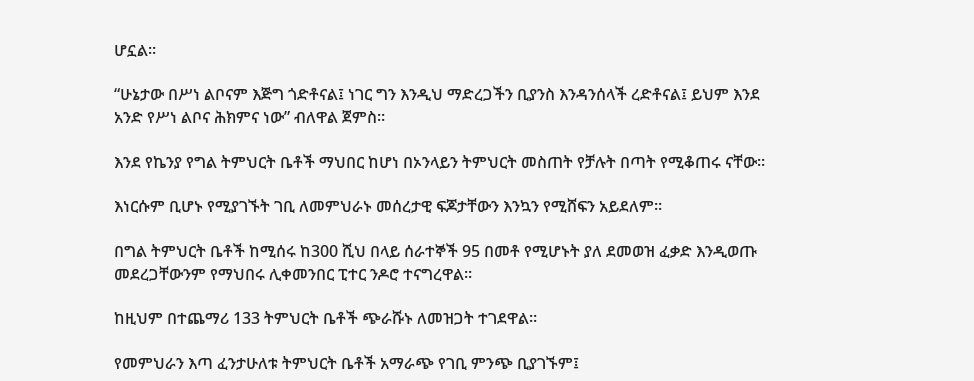ሆኗል።

“ሁኔታው በሥነ ልቦናም እጅግ ጎድቶናል፤ ነገር ግን እንዲህ ማድረጋችን ቢያንስ እንዳንሰላች ረድቶናል፤ ይህም እንደ አንድ የሥነ ልቦና ሕክምና ነው” ብለዋል ጀምስ።

እንደ የኬንያ የግል ትምህርት ቤቶች ማህበር ከሆነ በኦንላይን ትምህርት መስጠት የቻሉት በጣት የሚቆጠሩ ናቸው።

እነርሱም ቢሆኑ የሚያገኙት ገቢ ለመምህራኑ መሰረታዊ ፍጆታቸውን እንኳን የሚሸፍን አይደለም።

በግል ትምህርት ቤቶች ከሚሰሩ ከ300 ሺህ በላይ ሰራተኞች 95 በመቶ የሚሆኑት ያለ ደመወዝ ፈቃድ እንዲወጡ መደረጋቸውንም የማህበሩ ሊቀመንበር ፒተር ንዶሮ ተናግረዋል።

ከዚህም በተጨማሪ 133 ትምህርት ቤቶች ጭራሹኑ ለመዝጋት ተገደዋል።

የመምህራን እጣ ፈንታሁለቱ ትምህርት ቤቶች አማራጭ የገቢ ምንጭ ቢያገኙም፤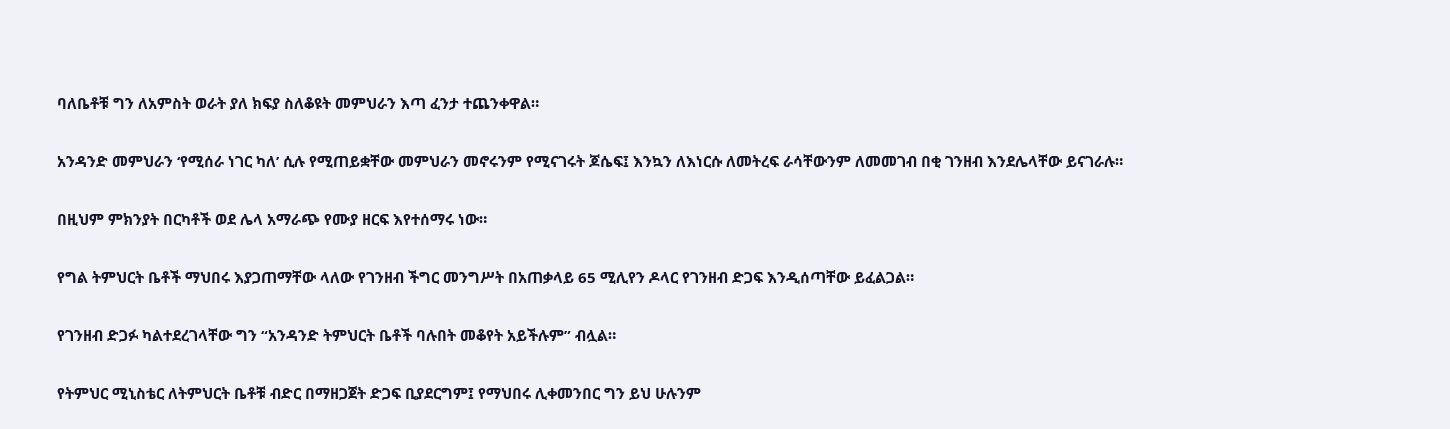ባለቤቶቹ ግን ለአምስት ወራት ያለ ክፍያ ስለቆዩት መምህራን እጣ ፈንታ ተጨንቀዋል።

አንዳንድ መምህራን ‘የሚሰራ ነገር ካለ’ ሲሉ የሚጠይቋቸው መምህራን መኖሩንም የሚናገሩት ጆሴፍ፤ እንኳን ለእነርሱ ለመትረፍ ራሳቸውንም ለመመገብ በቂ ገንዘብ እንደሌላቸው ይናገራሉ።

በዚህም ምክንያት በርካቶች ወደ ሌላ አማራጭ የሙያ ዘርፍ እየተሰማሩ ነው።

የግል ትምህርት ቤቶች ማህበሩ እያጋጠማቸው ላለው የገንዘብ ችግር መንግሥት በአጠቃላይ 65 ሚሊየን ዶላር የገንዘብ ድጋፍ እንዲሰጣቸው ይፈልጋል።

የገንዘብ ድጋፉ ካልተደረገላቸው ግን “አንዳንድ ትምህርት ቤቶች ባሉበት መቆየት አይችሉም” ብሏል።

የትምህር ሚኒስቴር ለትምህርት ቤቶቹ ብድር በማዘጋጀት ድጋፍ ቢያደርግም፤ የማህበሩ ሊቀመንበር ግን ይህ ሁሉንም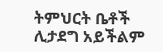ትምህርት ቤቶች ሊታደግ አይችልም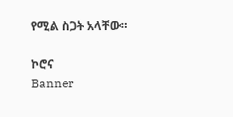የሚል ስጋት አላቸው።

ኮሮና
Banner